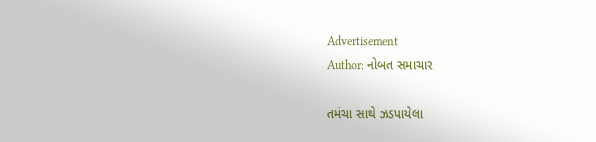Advertisement
Author: નોબત સમાચાર

તમંચા સાથે ઝડપાયેલા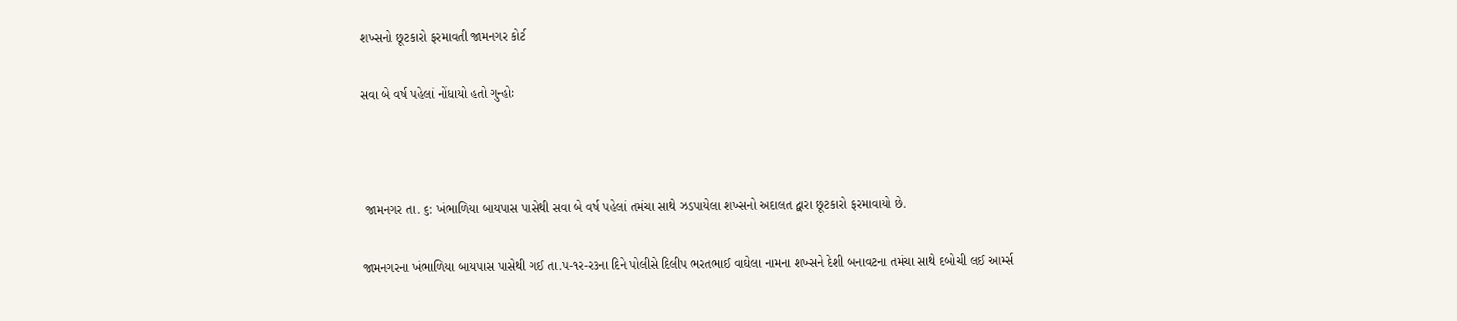શખ્સનો છૂટકારો ફરમાવતી જામનગર કોર્ટ

સવા બે વર્ષ પહેલાં નોંધાયો હતો ગુન્હોઃ



 જામનગર તા. ૬: ખંભાળિયા બાયપાસ પાસેથી સવા બે વર્ષ પહેલાં તમંચા સાથે ઝડપાયેલા શખ્સનો અદાલત દ્વારા છૂટકારો ફરમાવાયો છે.

જામનગરના ખંભાળિયા બાય૫ાસ પાસેથી ગઈ તા.પ-૧ર-ર૩ના દિને પોલીસે દિલીપ ભરતભાઈ વાઘેલા નામના શખ્સને દેશી બનાવટના તમંચા સાથે દબોચી લઈ આર્મ્સ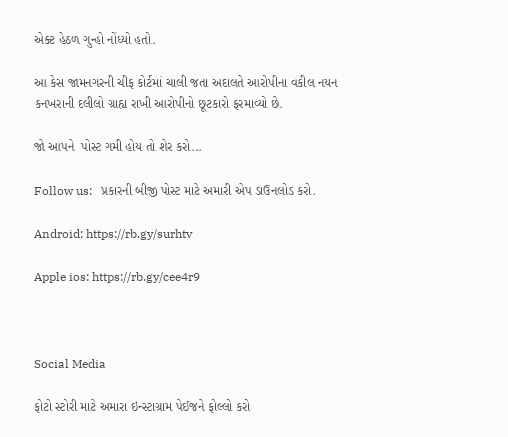એક્ટ હેઠળ ગુન્હો નોંધ્યો હતો.

આ કેસ જામનગરની ચીફ કોર્ટમાં ચાલી જતા અદાલતે આરોપીના વકીલ નયન કનખરાની દલીલો ગ્રાહ્ય રાખી આરોપીનો છૂટકારો ફરમાવ્યો છે.

જો આપને  પોસ્ટ ગમી હોય તો શેર કરો...

Follow us:   પ્રકારની બીજી પોસ્ટ માટે અમારી એપ ડાઉનલોડ કરો.

Android: https://rb.gy/surhtv

Apple ios: https://rb.gy/cee4r9



Social Media

ફોટો સ્ટોરી માટે અમારા ઇન્સ્ટાગ્રામ પેઈજને ફોલ્લો કરો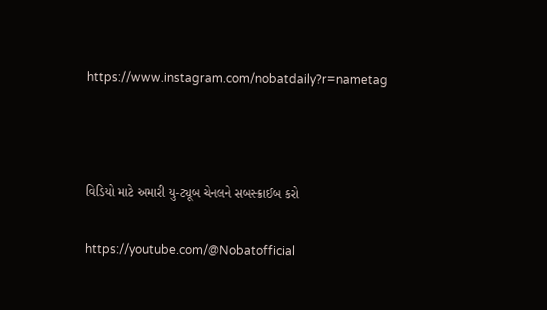https://www.instagram.com/nobatdaily?r=nametag



વિડિયો માટે અમારી યુ-ટ્યૂબ ચેનલને સબસ્ક્રાઈબ કરો

https://youtube.com/@Nobatofficial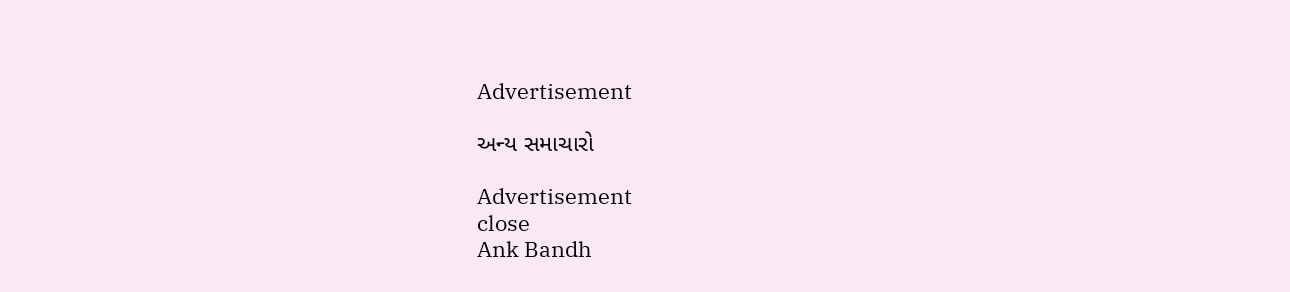Advertisement

અન્ય સમાચારો

Advertisement
close
Ank Bandh